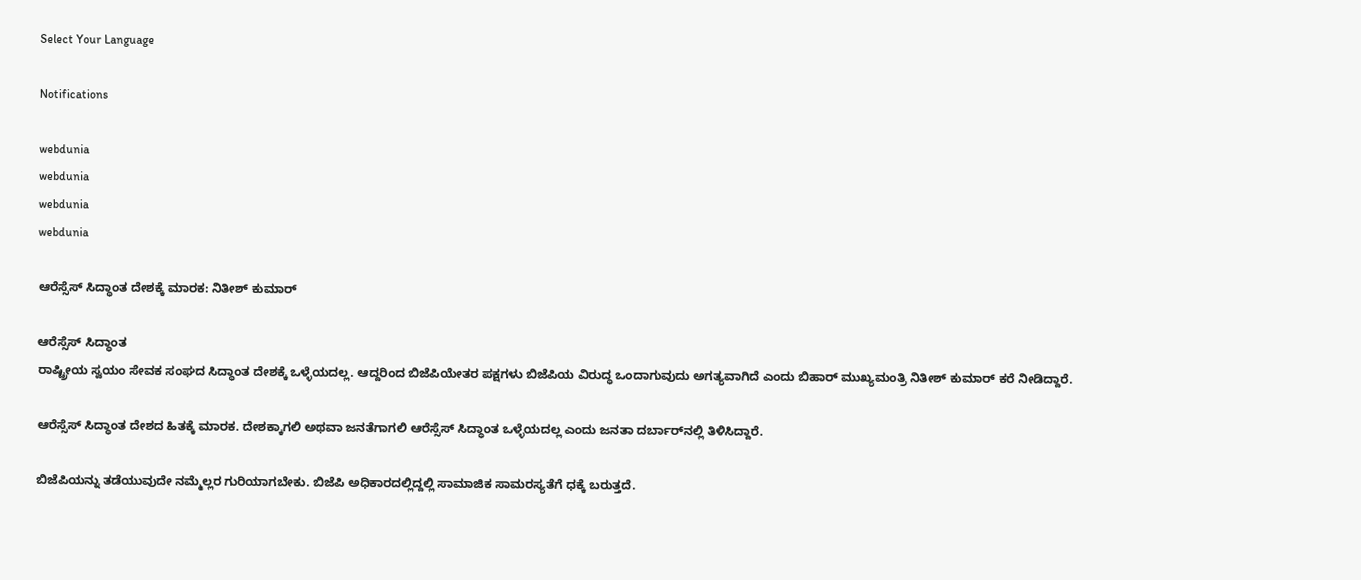Select Your Language

Notifications

webdunia
webdunia
webdunia
webdunia

ಆರೆಸ್ಸೆಸ್ ಸಿದ್ಧಾಂತ ದೇಶಕ್ಕೆ ಮಾರಕ: ನಿತೀಶ್ ಕುಮಾರ್

ಆರೆಸ್ಸೆಸ್ ಸಿದ್ಧಾಂತ
ರಾಷ್ಟ್ರೀಯ ಸ್ವಯಂ ಸೇವಕ ಸಂಘದ ಸಿದ್ಧಾಂತ ದೇಶಕ್ಕೆ ಒಳ್ಳೆಯದಲ್ಲ. ಆದ್ದರಿಂದ ಬಿಜೆಪಿಯೇತರ ಪಕ್ಷಗಳು ಬಿಜೆಪಿಯ ವಿರುದ್ಧ ಒಂದಾಗುವುದು ಅಗತ್ಯವಾಗಿದೆ ಎಂದು ಬಿಹಾರ್ ಮುಖ್ಯಮಂತ್ರಿ ನಿತೀಶ್ ಕುಮಾರ್ ಕರೆ ನೀಡಿದ್ದಾರೆ.

ಆರೆಸ್ಸೆಸ್ ಸಿದ್ಧಾಂತ ದೇಶದ ಹಿತಕ್ಕೆ ಮಾರಕ. ದೇಶಕ್ಕಾಗಲಿ ಅಥವಾ ಜನತೆಗಾಗಲಿ ಆರೆಸ್ಸೆಸ್ ಸಿದ್ಧಾಂತ ಒಳ್ಳೆಯದಲ್ಲ ಎಂದು ಜನತಾ ದರ್ಬಾರ್‌ನಲ್ಲಿ ತಿಳಿಸಿದ್ದಾರೆ.

ಬಿಜೆಪಿಯನ್ನು ತಡೆಯುವುದೇ ನಮ್ಮೆಲ್ಲರ ಗುರಿಯಾಗಬೇಕು. ಬಿಜೆಪಿ ಅಧಿಕಾರದಲ್ಲಿದ್ದಲ್ಲಿ ಸಾಮಾಜಿಕ ಸಾಮರಸ್ಯತೆಗೆ ಧಕ್ಕೆ ಬರುತ್ತದೆ.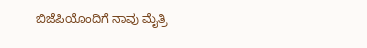ಬಿಜೆಪಿಯೊಂದಿಗೆ ನಾವು ಮೈತ್ರಿ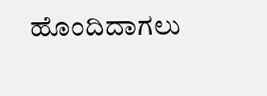ಹೊಂದಿದಾಗಲು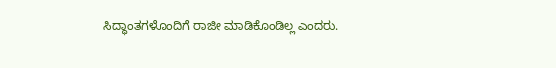ಸಿದ್ಧಾಂತಗಳೊಂದಿಗೆ ರಾಜೀ ಮಾಡಿಕೊಂಡಿಲ್ಲ ಎಂದರು.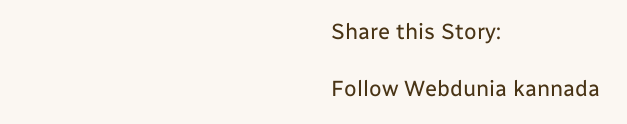Share this Story:

Follow Webdunia kannada